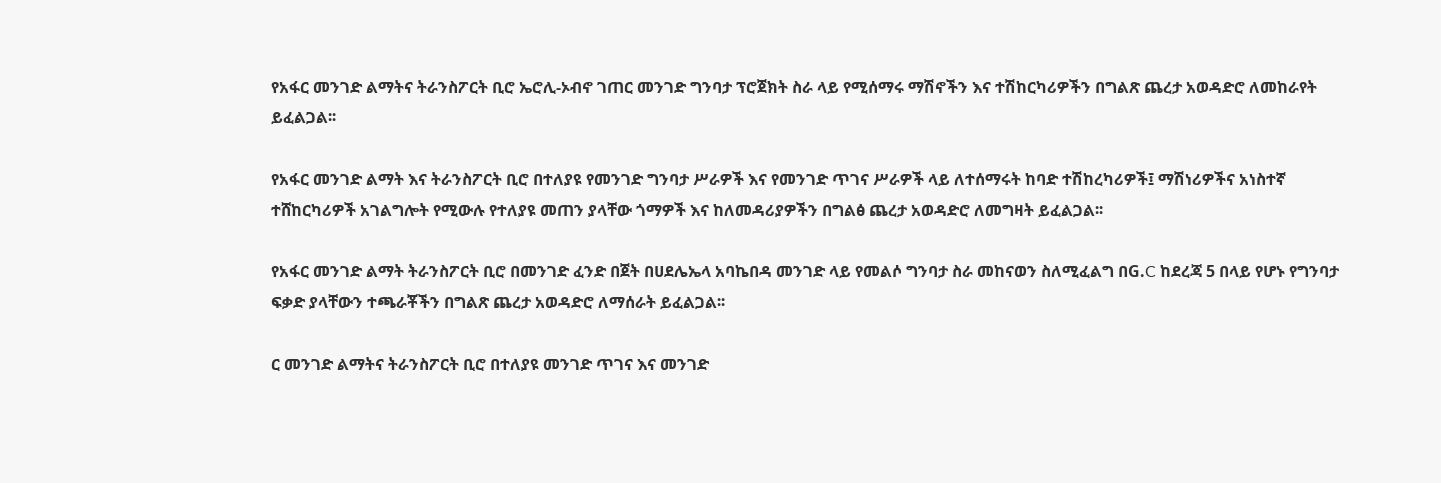የአፋር መንገድ ልማትና ትራንስፖርት ቢሮ ኤሮሊ-ኦብኖ ገጠር መንገድ ግንባታ ፕሮጀክት ስራ ላይ የሚሰማሩ ማሽኖችን እና ተሽከርካሪዎችን በግልጽ ጨረታ አወዳድሮ ለመከራየት ይፈልጋል፡፡

የአፋር መንገድ ልማት እና ትራንስፖርት ቢሮ በተለያዩ የመንገድ ግንባታ ሥራዎች እና የመንገድ ጥገና ሥራዎች ላይ ለተሰማሩት ከባድ ተሽከረካሪዎች፤ ማሽነሪዎችና አነስተኛ ተሸከርካሪዎች አገልግሎት የሚውሉ የተለያዩ መጠን ያላቸው ጎማዎች እና ከለመዳሪያዎችን በግልፅ ጨረታ አወዳድሮ ለመግዛት ይፈልጋል፡፡

የአፋር መንገድ ልማት ትራንስፖርት ቢሮ በመንገድ ፈንድ በጀት በሀደሌኤላ አባኬበዳ መንገድ ላይ የመልሶ ግንባታ ስራ መከናወን ስለሚፈልግ በG.C ከደረጃ 5 በላይ የሆኑ የግንባታ ፍቃድ ያላቸውን ተጫራቾችን በግልጽ ጨረታ አወዳድሮ ለማሰራት ይፈልጋል፡፡

ር መንገድ ልማትና ትራንስፖርት ቢሮ በተለያዩ መንገድ ጥገና እና መንገድ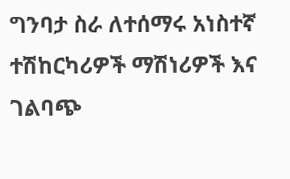ግንባታ ስራ ለተሰማሩ አነስተኛ ተሽከርካሪዎች ማሽነሪዎች እና ገልባጭ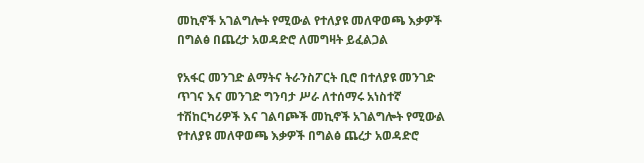መኪኖች አገልግሎት የሚውል የተለያዩ መለዋወጫ እቃዎች በግልፅ በጨረታ አወዳድሮ ለመግዛት ይፈልጋል

የአፋር መንገድ ልማትና ትራንስፖርት ቢሮ በተለያዩ መንገድ ጥገና እና መንገድ ግንባታ ሥራ ለተሰማሩ አነስተኛ ተሽከርካሪዎች እና ገልባጮች መኪኖች አገልግሎት የሚውል የተለያዩ መለዋወጫ እቃዎች በግልፅ ጨረታ አወዳድሮ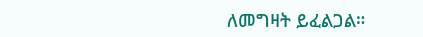ለመግዛት ይፈልጋል።